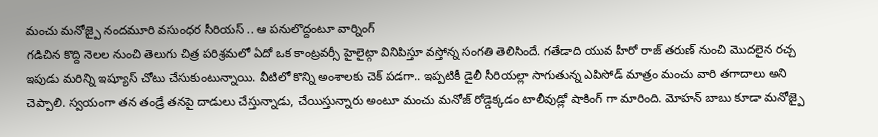మంచు మనోజ్పై నందమూరి వసుంధర సీరియస్ .. ఆ పనులొద్దంటూ వార్నింగ్
గడిచిన కొద్ది నెలల నుంచి తెలుగు చిత్ర పరిశ్రమలో ఏదో ఒక కాంట్రవర్సీ హైలైట్గా వినిపిస్తూ వస్తోన్న సంగతి తెలిసిందే. గతేడాది యువ హీరో రాజ్ తరుణ్ నుంచి మొదలైన రచ్చ ఇపుడు మరిన్ని ఇష్యూస్ చోటు చేసుకుంటున్నాయి. వీటిలో కొన్ని అంశాలకు చెక్ పడగా.. ఇప్పటికీ డైలీ సీరియల్లా సాగుతున్న ఎపిసోడ్ మాత్రం మంచు వారి తగాదాలు అని చెప్పాలి. స్వయంగా తన తండ్రే తనపై దాడులు చేస్తున్నాడు, చేయిస్తున్నారు అంటూ మంచు మనోజ్ రోడ్డెక్కడం టాలీవుడ్లో షాకింగ్ గా మారింది. మోహన్ బాబు కూడా మనోజ్పై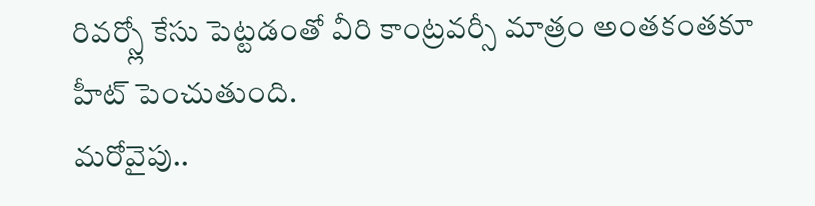రివర్స్లో కేసు పెట్టడంతో వీరి కాంట్రవర్సీ మాత్రం అంతకంతకూ హీట్ పెంచుతుంది.
మరోవైపు..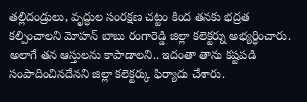తల్లిదండ్రులు, వృద్ధుల సంరక్షణ చట్టం కింద తనకు భద్రత కల్పించాలని మోహన్ బాబు రంగారెడ్డి జిల్లా కలెక్టర్ను అభ్యర్ధించారు. అలాగే తన ఆస్తులను కాపాడాలని.. ఇదంతా తాను కష్టపడి సంపాదించినదేనని జిల్లా కలెక్టర్కు ఫిర్యాదు చేశారు.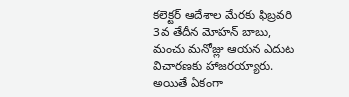కలెక్టర్ ఆదేశాల మేరకు ఫిబ్రవరి 3వ తేదీన మోహన్ బాబు, మంచు మనోజ్లు ఆయన ఎదుట విచారణకు హాజరయ్యారు. అయితే ఏకంగా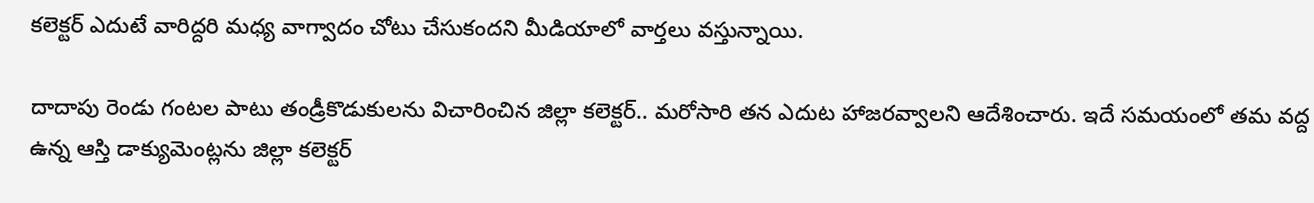కలెక్టర్ ఎదుటే వారిద్దరి మధ్య వాగ్వాదం చోటు చేసుకందని మీడియాలో వార్తలు వస్తున్నాయి.

దాదాపు రెండు గంటల పాటు తండ్రీకొడుకులను విచారించిన జిల్లా కలెక్టర్.. మరోసారి తన ఎదుట హాజరవ్వాలని ఆదేశించారు. ఇదే సమయంలో తమ వద్ద ఉన్న ఆస్తి డాక్యుమెంట్లను జిల్లా కలెక్టర్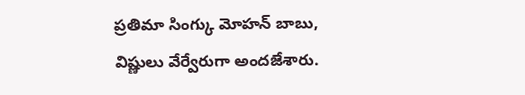ప్రతిమా సింగ్కు మోహన్ బాబు, విష్ణులు వేర్వేరుగా అందజేశారు.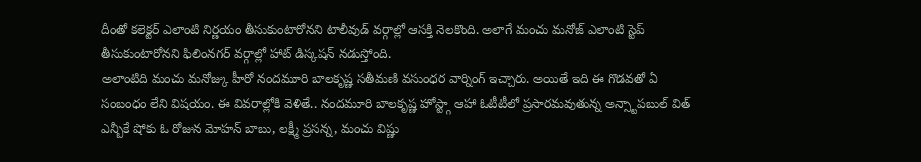దీంతో కలెక్టర్ ఎలాంటి నిర్ణయం తీసుకుంటారోనని టాలీవుడ్ వర్గాల్లో ఆసక్తి నెలకొంది. అలాగే మంచు మనోజ్ ఎలాంటి స్టెప్ తీసుకుంటారోనని ఫిలింనగర్ వర్గాల్లో హాట్ డిస్కషన్ నడుస్తోంది.
అలాంటిది మంచు మనోజ్కు హీరో నందమూరి బాలకృష్ణ సతీమణి వసుంధర వార్నింగ్ ఇచ్చారు. అయితే ఇది ఈ గొడవతో ఏ సంబంధం లేని విషయం. ఈ వివరాల్లోకి వెళితే.. నందమూరి బాలకృష్ణ హోస్ట్గా ఆహా ఓటీటీలో ప్రసారమవుతున్న అన్స్టాపబుల్ విత్ ఎన్బీకే షోకు ఓ రోజున మోహన్ బాబు, లక్ష్మీ ప్రసన్న, మంచు విష్ణు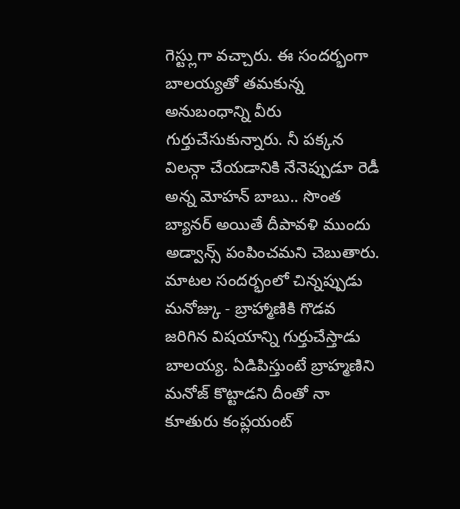గెస్ట్లుగా వచ్చారు. ఈ సందర్భంగా బాలయ్యతో తమకున్న అనుబంధాన్ని వీరు గుర్తుచేసుకున్నారు. నీ పక్కన విలన్గా చేయడానికి నేనెప్పుడూ రెడీ అన్న మోహన్ బాబు.. సొంత బ్యానర్ అయితే దీపావళి ముందు అడ్వాన్స్ పంపించమని చెబుతారు.
మాటల సందర్భంలో చిన్నప్పుడు మనోజ్కు - బ్రాహ్మాణికి గొడవ జరిగిన విషయాన్ని గుర్తుచేస్తాడు బాలయ్య. ఏడిపిస్తుంటే బ్రాహ్మణిని మనోజ్ కొట్టాడని దీంతో నా కూతురు కంప్లయంట్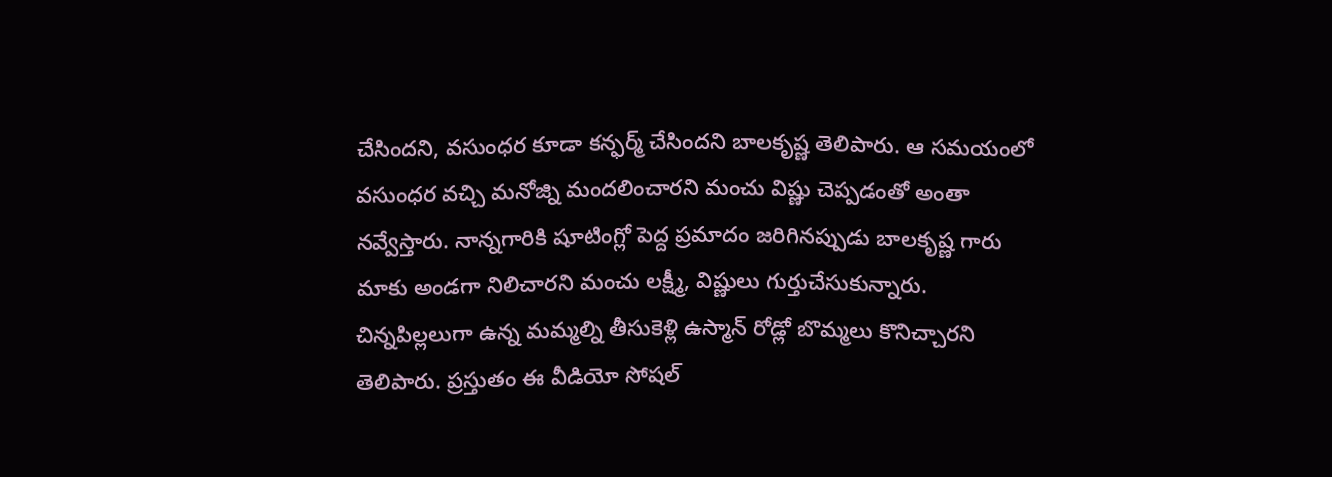చేసిందని, వసుంధర కూడా కన్ఫర్మ్ చేసిందని బాలకృష్ణ తెలిపారు. ఆ సమయంలో వసుంధర వచ్చి మనోజ్ని మందలించారని మంచు విష్ణు చెప్పడంతో అంతా నవ్వేస్తారు. నాన్నగారికి షూటింగ్లో పెద్ద ప్రమాదం జరిగినప్పుడు బాలకృష్ణ గారు మాకు అండగా నిలిచారని మంచు లక్ష్మీ, విష్ణులు గుర్తుచేసుకున్నారు. చిన్నపిల్లలుగా ఉన్న మమ్మల్ని తీసుకెళ్లి ఉస్మాన్ రోడ్లో బొమ్మలు కొనిచ్చారని తెలిపారు. ప్రస్తుతం ఈ వీడియో సోషల్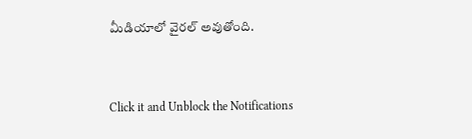మీడియాలో వైరల్ అవుతోంది.


Click it and Unblock the Notifications